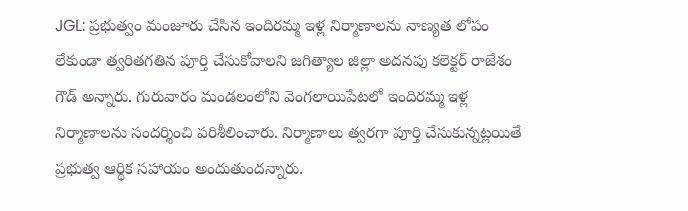JGL: ప్రభుత్వం మంజూరు చేసిన ఇందిరమ్మ ఇళ్ల నిర్మాణాలను నాణ్యత లోపం లేకుండా త్వరితగతిన పూర్తి చేసుకోవాలని జగిత్యాల జిల్లా అదనపు కలెక్టర్ రాజేశం గౌడ్ అన్నారు. గురువారం మండలంలోని వెంగలాయిపేటలో ఇందిరమ్మ ఇళ్ల నిర్మాణాలను సందర్శించి పరిశీలించారు. నిర్మాణాలు త్వరగా పూర్తి చేసుకున్నట్లయితే ప్రభుత్వ ఆర్థిక సహాయం అందుతుందన్నారు.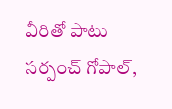వీరితో పాటు సర్పంచ్ గోపాల్,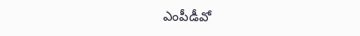ఎంపీడీవో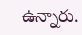ఉన్నారు.